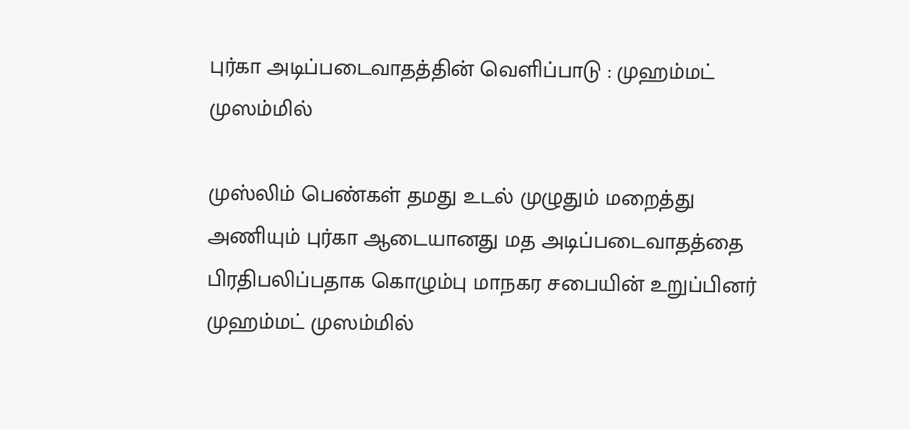புர்கா அடிப்படைவாதத்தின் வெளிப்பாடு : முஹம்மட் முஸம்மில்

முஸ்லிம் பெண்கள் தமது உடல் முழுதும் மறைத்து அணியும் புர்கா ஆடையானது மத அடிப்படைவாதத்தை பிரதிபலிப்பதாக கொழும்பு மாநகர சபையின் உறுப்பினர் முஹம்மட் முஸம்மில்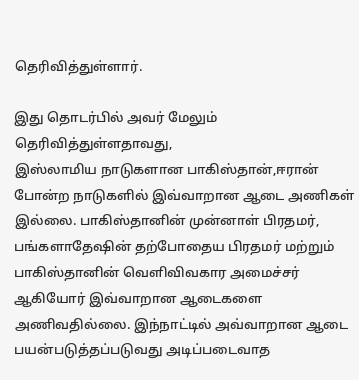தெரிவித்துள்ளார்.

இது தொடர்பில் அவர் மேலும் தெரிவித்துள்ளதாவது,
இஸ்லாமிய நாடுகளான பாகிஸ்தான்,ஈரான் போன்ற நாடுகளில் இவ்வாறான ஆடை அணிகள் இல்லை. பாகிஸ்தானின் முன்னாள் பிரதமர், பங்களாதேஷின் தற்போதைய பிரதமர் மற்றும் பாகிஸ்தானின் வெளிவிவகார அமைச்சர் ஆகியோர் இவ்வாறான ஆடைகளை அணிவதில்லை. இந்நாட்டில் அவ்வாறான ஆடை பயன்படுத்தப்படுவது அடிப்படைவாத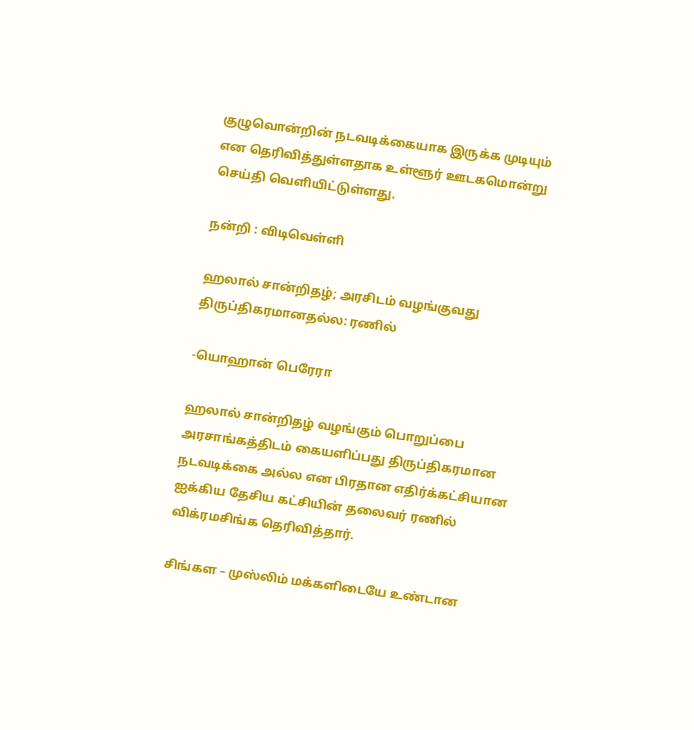குழுவொன்றின் நடவடிக்கையாக இருக்க முடியும்  என தெரிவித்துள்ளதாக உள்ளூர் ஊடகமொன்று செய்தி வெளியிட்டுள்ளது.

நன்றி : விடிவெள்ளி

ஹலால் சான்றிதழ்; அரசிடம் வழங்குவது திருப்திகரமானதல்ல: ரணில்

-யொஹான் பெரேரா

ஹலால் சான்றிதழ் வழங்கும் பொறுப்பை அரசாங்கத்திடம் கையளிப்பது திருப்திகரமான நடவடிக்கை அல்ல என பிரதான எதிர்க்கட்சியான ஐக்கிய தேசிய கட்சியின் தலைவர் ரணில் விக்ரமசிங்க தெரிவித்தார்.

சிங்கள – முஸ்லிம் மக்களிடையே உண்டான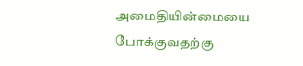அமைதியின்மையை போக்குவதற்கு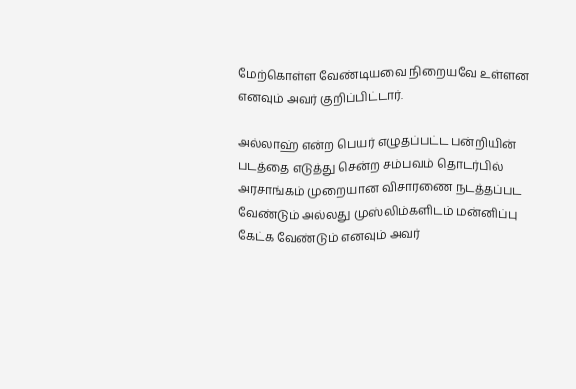மேற்கொள்ள வேண்டியவை நிறையவே உள்ளன எனவும் அவர் குறிப்பிட்டார்.

அல்லாஹ் என்ற பெயர் எழுதப்பட்ட பன்றியின் படத்தை எடுத்து சென்ற சம்பவம் தொடர்பில் அரசாங்கம் முறையான விசாரணை நடத்தப்பட வேண்டும் அல்லது முஸ்லிம்களிடம் மன்னிப்பு கேட்க வேண்டும் எனவும் அவர்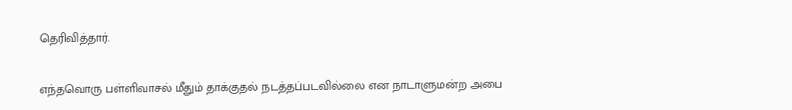தெரிவித்தார்.

எந்தவொரு பள்ளிவாசல் மீதும் தாக்குதல் நடத்தப்படவில்லை என நாடாளுமன்ற அபை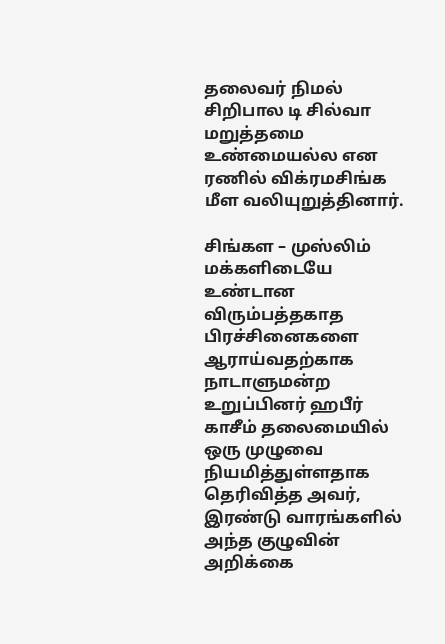தலைவர் நிமல் சிறிபால டி சில்வா மறுத்தமை உண்மையல்ல என ரணில் விக்ரமசிங்க மீள வலியுறுத்தினார்.

சிங்கள – முஸ்லிம் மக்களிடையே உண்டான விரும்பத்தகாத பிரச்சினைகளை ஆராய்வதற்காக நாடாளுமன்ற உறுப்பினர் ஹபீர் காசீம் தலைமையில் ஒரு முழுவை நியமித்துள்ளதாக தெரிவித்த அவர், இரண்டு வாரங்களில் அந்த குழுவின் அறிக்கை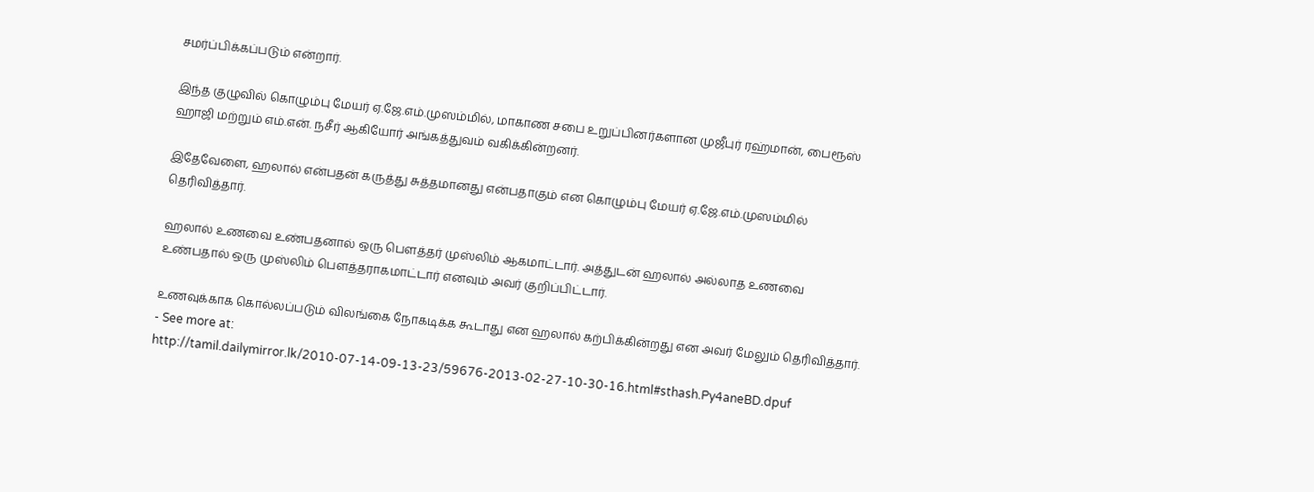சமர்ப்பிக்கப்படும் என்றார்.

இந்த குழுவில் கொழும்பு மேயர் ஏ.ஜே.எம்.முஸம்மில், மாகாண சபை உறுப்பினர்களான முஜீபுர் ரஹ்மான், பைரூஸ் ஹாஜி மற்றும் எம்.என். நசீர் ஆகியோர் அங்கத்துவம் வகிக்கின்றனர்.

இதேவேளை, ஹலால் என்பதன் கருத்து சுத்தமானது என்பதாகும் என கொழும்பு மேயர் ஏ.ஜே.எம்.முஸம்மில் தெரிவித்தார்.

ஹலால் உணவை உண்பதனால் ஒரு பௌத்தர் முஸ்லிம் ஆகமாட்டார். அத்துடன் ஹலால் அல்லாத உணவை உண்பதால் ஒரு முஸ்லிம் பௌத்தராகமாட்டார் எனவும் அவர் குறிப்பிட்டார்.

உணவுக்காக கொல்லப்படும் விலங்கை நோகடிக்க கூடாது என ஹலால் கற்பிக்கின்றது என அவர் மேலும் தெரிவித்தார்.
- See more at: http://tamil.dailymirror.lk/2010-07-14-09-13-23/59676-2013-02-27-10-30-16.html#sthash.Py4aneBD.dpuf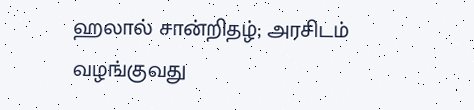ஹலால் சான்றிதழ்; அரசிடம் வழங்குவது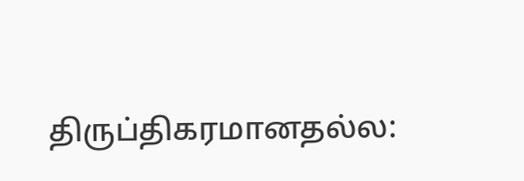திருப்திகரமானதல்ல: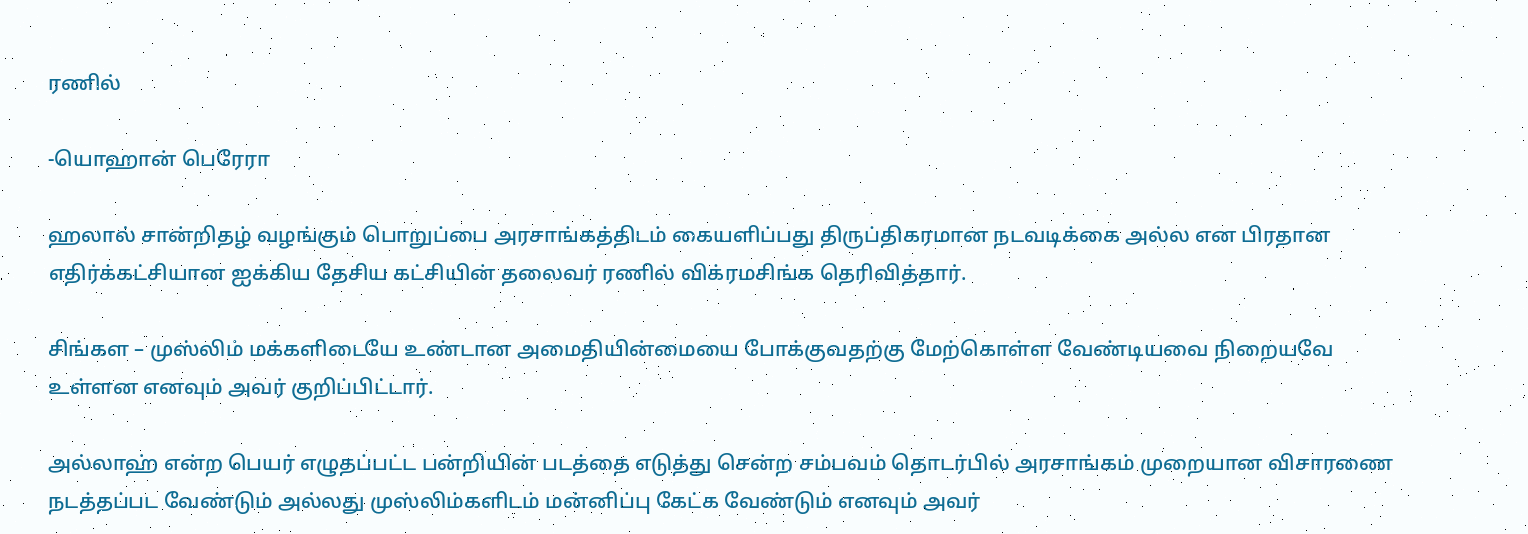ரணில்

-யொஹான் பெரேரா

ஹலால் சான்றிதழ் வழங்கும் பொறுப்பை அரசாங்கத்திடம் கையளிப்பது திருப்திகரமான நடவடிக்கை அல்ல என பிரதான எதிர்க்கட்சியான ஐக்கிய தேசிய கட்சியின் தலைவர் ரணில் விக்ரமசிங்க தெரிவித்தார்.

சிங்கள – முஸ்லிம் மக்களிடையே உண்டான அமைதியின்மையை போக்குவதற்கு மேற்கொள்ள வேண்டியவை நிறையவே உள்ளன எனவும் அவர் குறிப்பிட்டார்.

அல்லாஹ் என்ற பெயர் எழுதப்பட்ட பன்றியின் படத்தை எடுத்து சென்ற சம்பவம் தொடர்பில் அரசாங்கம் முறையான விசாரணை நடத்தப்பட வேண்டும் அல்லது முஸ்லிம்களிடம் மன்னிப்பு கேட்க வேண்டும் எனவும் அவர்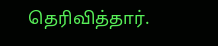தெரிவித்தார்.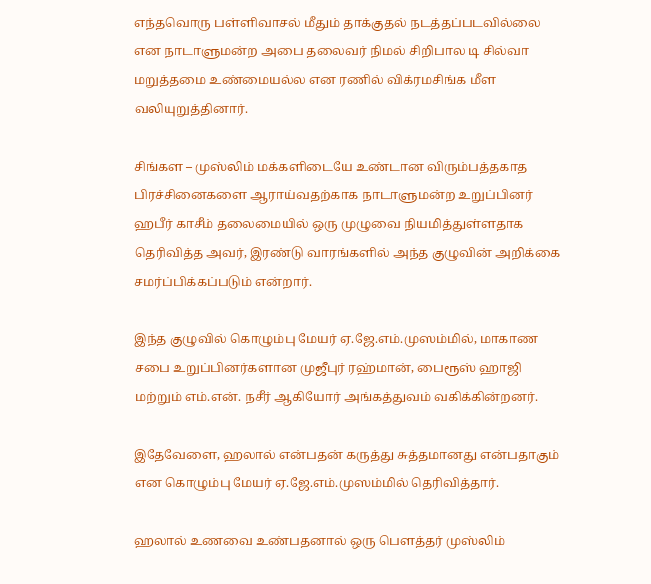எந்தவொரு பள்ளிவாசல் மீதும் தாக்குதல் நடத்தப்படவில்லை என நாடாளுமன்ற அபை தலைவர் நிமல் சிறிபால டி சில்வா மறுத்தமை உண்மையல்ல என ரணில் விக்ரமசிங்க மீள வலியுறுத்தினார்.

சிங்கள – முஸ்லிம் மக்களிடையே உண்டான விரும்பத்தகாத பிரச்சினைகளை ஆராய்வதற்காக நாடாளுமன்ற உறுப்பினர் ஹபீர் காசீம் தலைமையில் ஒரு முழுவை நியமித்துள்ளதாக தெரிவித்த அவர், இரண்டு வாரங்களில் அந்த குழுவின் அறிக்கை சமர்ப்பிக்கப்படும் என்றார்.

இந்த குழுவில் கொழும்பு மேயர் ஏ.ஜே.எம்.முஸம்மில், மாகாண சபை உறுப்பினர்களான முஜீபுர் ரஹ்மான், பைரூஸ் ஹாஜி மற்றும் எம்.என். நசீர் ஆகியோர் அங்கத்துவம் வகிக்கின்றனர்.

இதேவேளை, ஹலால் என்பதன் கருத்து சுத்தமானது என்பதாகும் என கொழும்பு மேயர் ஏ.ஜே.எம்.முஸம்மில் தெரிவித்தார்.

ஹலால் உணவை உண்பதனால் ஒரு பௌத்தர் முஸ்லிம்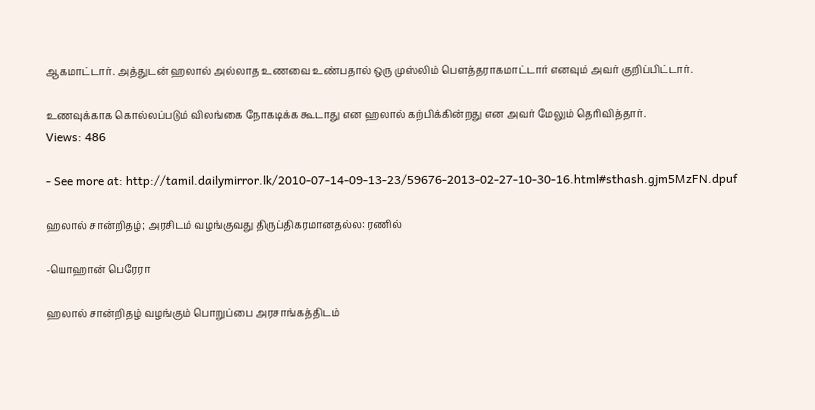ஆகமாட்டார். அத்துடன் ஹலால் அல்லாத உணவை உண்பதால் ஒரு முஸ்லிம் பௌத்தராகமாட்டார் எனவும் அவர் குறிப்பிட்டார்.

உணவுக்காக கொல்லப்படும் விலங்கை நோகடிக்க கூடாது என ஹலால் கற்பிக்கின்றது என அவர் மேலும் தெரிவித்தார்.
Views: 486

- See more at: http://tamil.dailymirror.lk/2010-07-14-09-13-23/59676-2013-02-27-10-30-16.html#sthash.gjm5MzFN.dpuf

ஹலால் சான்றிதழ்; அரசிடம் வழங்குவது திருப்திகரமானதல்ல: ரணில்

-யொஹான் பெரேரா

ஹலால் சான்றிதழ் வழங்கும் பொறுப்பை அரசாங்கத்திடம்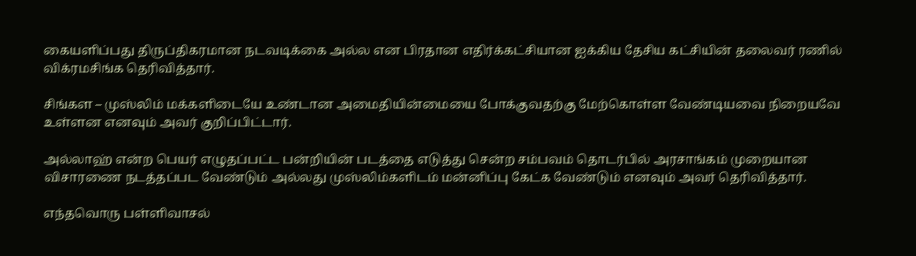கையளிப்பது திருப்திகரமான நடவடிக்கை அல்ல என பிரதான எதிர்க்கட்சியான ஐக்கிய தேசிய கட்சியின் தலைவர் ரணில் விக்ரமசிங்க தெரிவித்தார்.

சிங்கள – முஸ்லிம் மக்களிடையே உண்டான அமைதியின்மையை போக்குவதற்கு மேற்கொள்ள வேண்டியவை நிறையவே உள்ளன எனவும் அவர் குறிப்பிட்டார்.

அல்லாஹ் என்ற பெயர் எழுதப்பட்ட பன்றியின் படத்தை எடுத்து சென்ற சம்பவம் தொடர்பில் அரசாங்கம் முறையான விசாரணை நடத்தப்பட வேண்டும் அல்லது முஸ்லிம்களிடம் மன்னிப்பு கேட்க வேண்டும் எனவும் அவர் தெரிவித்தார்.

எந்தவொரு பள்ளிவாசல்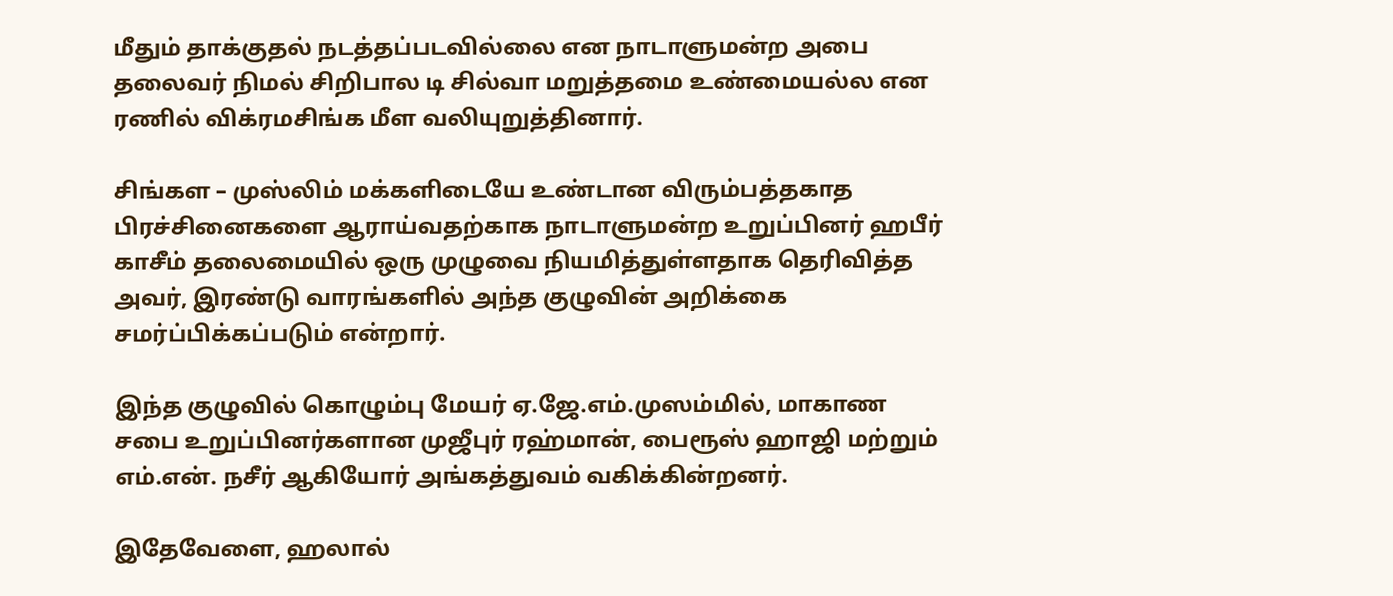மீதும் தாக்குதல் நடத்தப்படவில்லை என நாடாளுமன்ற அபை தலைவர் நிமல் சிறிபால டி சில்வா மறுத்தமை உண்மையல்ல என ரணில் விக்ரமசிங்க மீள வலியுறுத்தினார்.

சிங்கள – முஸ்லிம் மக்களிடையே உண்டான விரும்பத்தகாத பிரச்சினைகளை ஆராய்வதற்காக நாடாளுமன்ற உறுப்பினர் ஹபீர் காசீம் தலைமையில் ஒரு முழுவை நியமித்துள்ளதாக தெரிவித்த அவர், இரண்டு வாரங்களில் அந்த குழுவின் அறிக்கை சமர்ப்பிக்கப்படும் என்றார்.

இந்த குழுவில் கொழும்பு மேயர் ஏ.ஜே.எம்.முஸம்மில், மாகாண சபை உறுப்பினர்களான முஜீபுர் ரஹ்மான், பைரூஸ் ஹாஜி மற்றும் எம்.என். நசீர் ஆகியோர் அங்கத்துவம் வகிக்கின்றனர்.

இதேவேளை, ஹலால்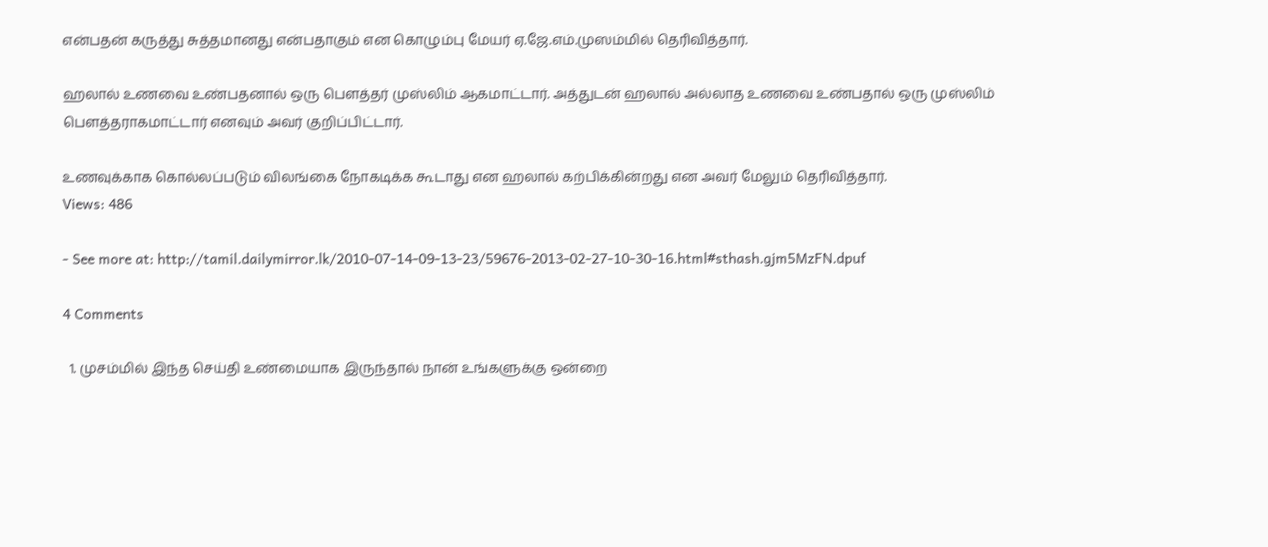என்பதன் கருத்து சுத்தமானது என்பதாகும் என கொழும்பு மேயர் ஏ.ஜே.எம்.முஸம்மில் தெரிவித்தார்.

ஹலால் உணவை உண்பதனால் ஒரு பௌத்தர் முஸ்லிம் ஆகமாட்டார். அத்துடன் ஹலால் அல்லாத உணவை உண்பதால் ஒரு முஸ்லிம் பௌத்தராகமாட்டார் எனவும் அவர் குறிப்பிட்டார்.

உணவுக்காக கொல்லப்படும் விலங்கை நோகடிக்க கூடாது என ஹலால் கற்பிக்கின்றது என அவர் மேலும் தெரிவித்தார்.
Views: 486

- See more at: http://tamil.dailymirror.lk/2010-07-14-09-13-23/59676-2013-02-27-10-30-16.html#sthash.gjm5MzFN.dpuf

4 Comments

  1. முசம்மில் இந்த செய்தி உண்மையாக இருந்தால் நான் உங்களுக்கு ஒன்றை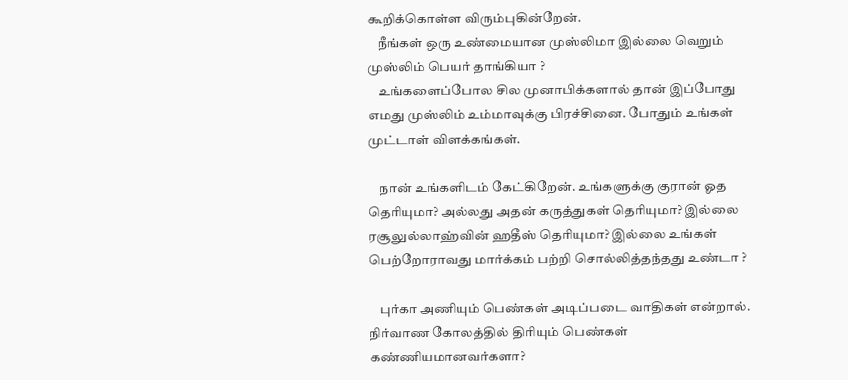கூறிக்கொள்ள விரும்புகின்றேன்.
    நீங்கள் ஒரு உண்மையான முஸ்லிமா இல்லை வெறும் முஸ்லிம் பெயர் தாங்கியா ?
    உங்களைப்போல சில முனாபிக்களால் தான் இப்போது எமது முஸ்லிம் உம்மாவுக்கு பிரச்சினை. போதும் உங்கள் முட்டாள் விளக்கங்கள்.

    நான் உங்களிடம் கேட்கிறேன். உங்களுக்கு குரான் ஓத தெரியுமா? அல்லது அதன் கருத்துகள் தெரியுமா? இல்லை ரசூலுல்லாஹ்வின் ஹதீஸ் தெரியுமா? இல்லை உங்கள் பெற்றோராவது மார்க்கம் பற்றி சொல்லித்தந்தது உண்டா ?

    புர்கா அணியும் பெண்கள் அடிப்படை வாதிகள் என்றால். நிர்வாண கோலத்தில் திரியும் பெண்கள் கண்ணியமானவர்களா?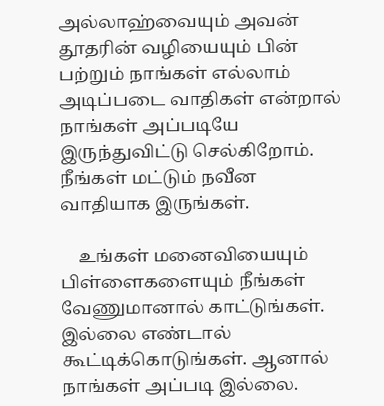அல்லாஹ்வையும் அவன் தூதரின் வழியையும் பின் பற்றும் நாங்கள் எல்லாம் அடிப்படை வாதிகள் என்றால் நாங்கள் அப்படியே இருந்துவிட்டு செல்கிறோம். நீங்கள் மட்டும் நவீன வாதியாக இருங்கள்.

    உங்கள் மனைவியையும் பிள்ளைகளையும் நீங்கள் வேணுமானால் காட்டுங்கள். இல்லை எண்டால் கூட்டிக்கொடுங்கள். ஆனால் நாங்கள் அப்படி இல்லை.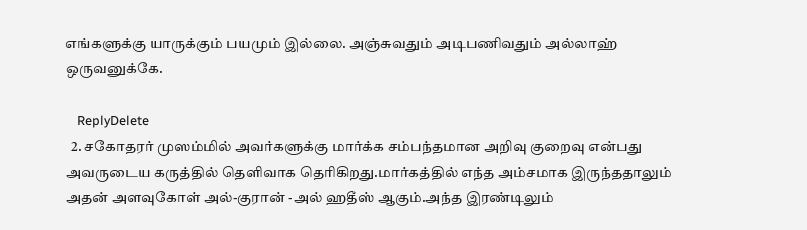எங்களுக்கு யாருக்கும் பயமும் இல்லை. அஞ்சுவதும் அடிபணிவதும் அல்லாஹ் ஒருவனுக்கே.

    ReplyDelete
  2. சகோதரர் முஸம்மில் அவர்களுக்கு மார்க்க சம்பந்தமான அறிவு குறைவு என்பது அவருடைய கருத்தில் தெளிவாக தெரிகிறது.மார்கத்தில் எந்த அம்சமாக இருந்ததாலும் அதன் அளவுகோள் அல்-குரான் -அல் ஹதீஸ் ஆகும்.அந்த இரண்டிலும்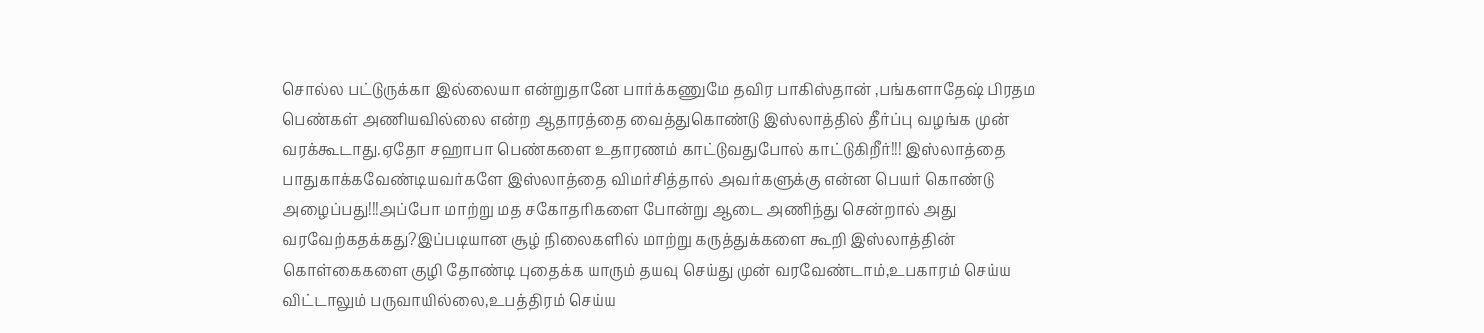சொல்ல பட்டுருக்கா இல்லையா என்றுதானே பார்க்கணுமே தவிர பாகிஸ்தான் ,பங்களாதேஷ் பிரதம பெண்கள் அணியவில்லை என்ற ஆதாரத்தை வைத்துகொண்டு இஸ்லாத்தில் தீர்ப்பு வழங்க முன் வரக்கூடாது.ஏதோ சஹாபா பெண்களை உதாரணம் காட்டுவதுபோல் காட்டுகிறீர்!!! இஸ்லாத்தை பாதுகாக்கவேண்டியவர்களே இஸ்லாத்தை விமர்சித்தால் அவர்களுக்கு என்ன பெயர் கொண்டு அழைப்பது!!!அப்போ மாற்று மத சகோதரிகளை போன்று ஆடை அணிந்து சென்றால் அது வரவேற்கதக்கது?இப்படியான சூழ் நிலைகளில் மாற்று கருத்துக்களை கூறி இஸ்லாத்தின் கொள்கைகளை குழி தோண்டி புதைக்க யாரும் தயவு செய்து முன் வரவேண்டாம்,உபகாரம் செய்ய விட்டாலும் பருவாயில்லை,உபத்திரம் செய்ய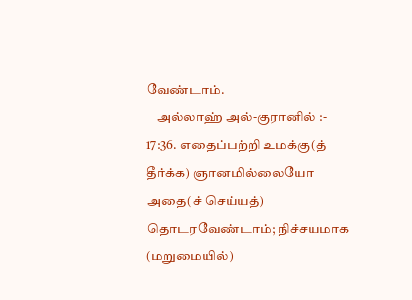வேண்டாம்.
    அல்லாஹ் அல்-குரானில் :- 17:36. எதைப்பற்றி உமக்கு(த் தீர்க்க) ஞானமில்லையோ அதை(ச் செய்யத்) தொடரவேண்டாம்; நிச்சயமாக (மறுமையில்)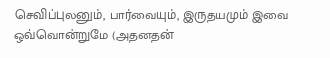செவிப்புலனும், பார்வையும், இருதயமும் இவை ஒவ்வொன்றுமே (அதனதன்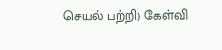செயல் பற்றி) கேள்வி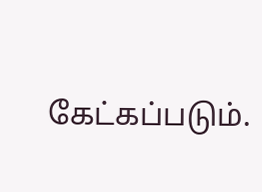கேட்கப்படும்.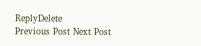ReplyDelete
Previous Post Next Post